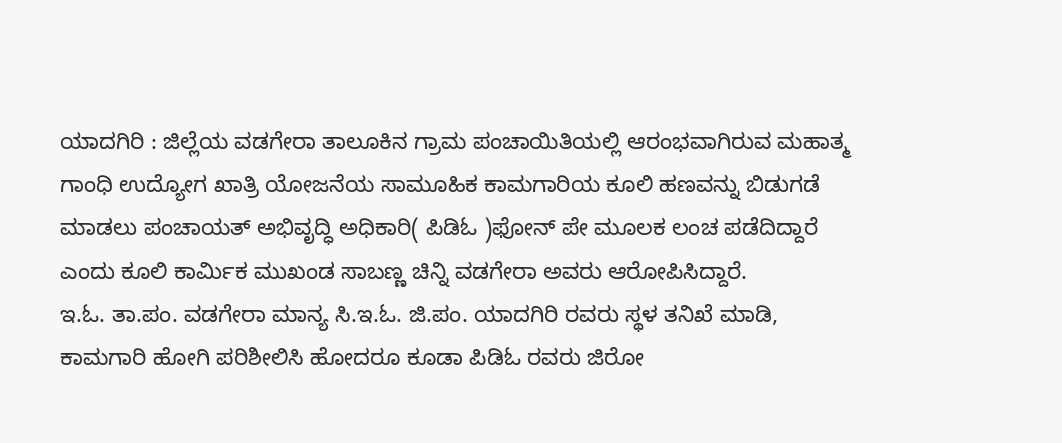ಯಾದಗಿರಿ : ಜಿಲ್ಲೆಯ ವಡಗೇರಾ ತಾಲೂಕಿನ ಗ್ರಾಮ ಪಂಚಾಯಿತಿಯಲ್ಲಿ ಆರಂಭವಾಗಿರುವ ಮಹಾತ್ಮ ಗಾಂಧಿ ಉದ್ಯೋಗ ಖಾತ್ರಿ ಯೋಜನೆಯ ಸಾಮೂಹಿಕ ಕಾಮಗಾರಿಯ ಕೂಲಿ ಹಣವನ್ನು ಬಿಡುಗಡೆ ಮಾಡಲು ಪಂಚಾಯತ್ ಅಭಿವೃದ್ಧಿ ಅಧಿಕಾರಿ( ಪಿಡಿಓ )ಫೋನ್ ಪೇ ಮೂಲಕ ಲಂಚ ಪಡೆದಿದ್ದಾರೆ ಎಂದು ಕೂಲಿ ಕಾರ್ಮಿಕ ಮುಖಂಡ ಸಾಬಣ್ಣ ಚಿನ್ನಿ ವಡಗೇರಾ ಅವರು ಆರೋಪಿಸಿದ್ದಾರೆ.
ಇ.ಓ. ತಾ.ಪಂ. ವಡಗೇರಾ ಮಾನ್ಯ ಸಿ.ಇ.ಓ. ಜಿ.ಪಂ. ಯಾದಗಿರಿ ರವರು ಸ್ಥಳ ತನಿಖೆ ಮಾಡಿ, ಕಾಮಗಾರಿ ಹೋಗಿ ಪರಿಶೀಲಿಸಿ ಹೋದರೂ ಕೂಡಾ ಪಿಡಿಓ ರವರು ಜಿರೋ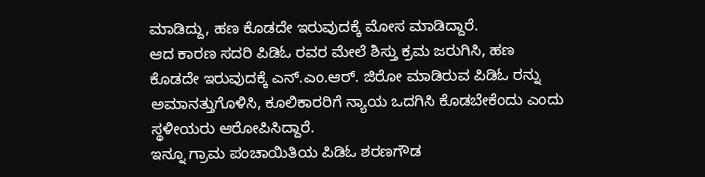ಮಾಡಿದ್ದು, ಹಣ ಕೊಡದೇ ಇರುವುದಕ್ಕೆ ಮೋಸ ಮಾಡಿದ್ದಾರೆ.
ಆದ ಕಾರಣ ಸದರಿ ಪಿಡಿಓ ರವರ ಮೇಲೆ ಶಿಸ್ತು ಕ್ರಮ ಜರುಗಿಸಿ, ಹಣ ಕೊಡದೇ ಇರುವುದಕ್ಕೆ ಎನ್.ಎಂ.ಆರ್. ಜಿರೋ ಮಾಡಿರುವ ಪಿಡಿಓ ರನ್ನು ಅಮಾನತ್ತುಗೊಳಿಸಿ, ಕೂಲಿಕಾರರಿಗೆ ನ್ಯಾಯ ಒದಗಿಸಿ ಕೊಡಬೇಕೆಂದು ಎಂದು ಸ್ಥಳೀಯರು ಆರೋಪಿಸಿದ್ದಾರೆ.
ಇನ್ನೂ ಗ್ರಾಮ ಪಂಚಾಯಿತಿಯ ಪಿಡಿಓ ಶರಣಗೌಡ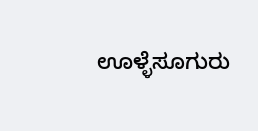ಊಳ್ಳೆಸೂಗುರು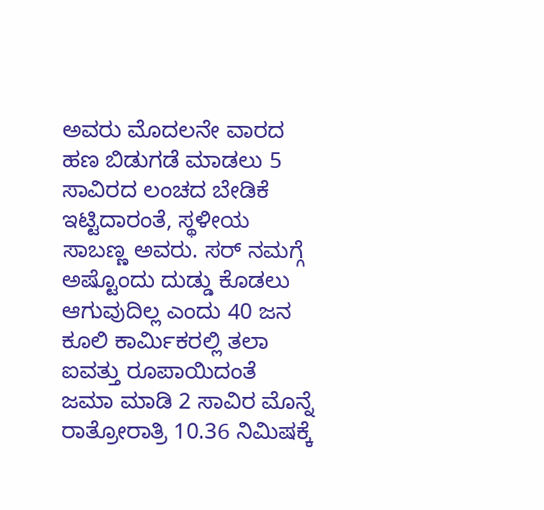ಅವರು ಮೊದಲನೇ ವಾರದ ಹಣ ಬಿಡುಗಡೆ ಮಾಡಲು 5 ಸಾವಿರದ ಲಂಚದ ಬೇಡಿಕೆ ಇಟ್ಟಿದಾರಂತೆ, ಸ್ಥಳೀಯ ಸಾಬಣ್ಣ ಅವರು. ಸರ್ ನಮಗ್ಗೆ ಅಷ್ಟೊಂದು ದುಡ್ಡು ಕೊಡಲು ಆಗುವುದಿಲ್ಲ ಎಂದು 40 ಜನ ಕೂಲಿ ಕಾರ್ಮಿಕರಲ್ಲಿ ತಲಾ ಐವತ್ತು ರೂಪಾಯಿದಂತೆ ಜಮಾ ಮಾಡಿ 2 ಸಾವಿರ ಮೊನ್ನೆ ರಾತ್ರೋರಾತ್ರಿ 10.36 ನಿಮಿಷಕ್ಕೆ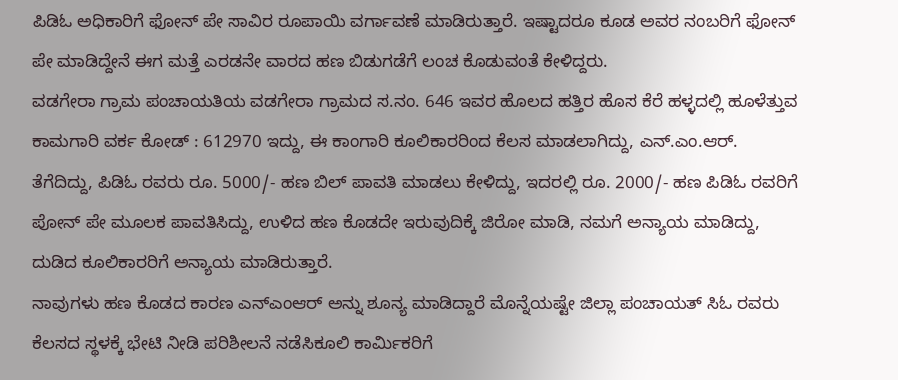ಪಿಡಿಓ ಅಧಿಕಾರಿಗೆ ಫೋನ್ ಪೇ ಸಾವಿರ ರೂಪಾಯಿ ವರ್ಗಾವಣೆ ಮಾಡಿರುತ್ತಾರೆ. ಇಷ್ಟಾದರೂ ಕೂಡ ಅವರ ನಂಬರಿಗೆ ಫೋನ್ ಪೇ ಮಾಡಿದ್ದೇನೆ ಈಗ ಮತ್ತೆ ಎರಡನೇ ವಾರದ ಹಣ ಬಿಡುಗಡೆಗೆ ಲಂಚ ಕೊಡುವಂತೆ ಕೇಳಿದ್ದರು.
ವಡಗೇರಾ ಗ್ರಾಮ ಪಂಚಾಯತಿಯ ವಡಗೇರಾ ಗ್ರಾಮದ ಸ.ನಂ. 646 ಇವರ ಹೊಲದ ಹತ್ತಿರ ಹೊಸ ಕೆರೆ ಹಳ್ಳದಲ್ಲಿ ಹೂಳೆತ್ತುವ ಕಾಮಗಾರಿ ವರ್ಕ ಕೋಡ್ : 612970 ಇದ್ದು, ಈ ಕಾಂಗಾರಿ ಕೂಲಿಕಾರರಿಂದ ಕೆಲಸ ಮಾಡಲಾಗಿದ್ದು, ಎನ್.ಎಂ.ಆರ್. ತೆಗೆದಿದ್ದು, ಪಿಡಿಓ ರವರು ರೂ. 5000/- ಹಣ ಬಿಲ್ ಪಾವತಿ ಮಾಡಲು ಕೇಳಿದ್ದು, ಇದರಲ್ಲಿ ರೂ. 2000/- ಹಣ ಪಿಡಿಓ ರವರಿಗೆ ಪೋನ್ ಪೇ ಮೂಲಕ ಪಾವತಿಸಿದ್ದು, ಉಳಿದ ಹಣ ಕೊಡದೇ ಇರುವುದಿಕ್ಕೆ ಜಿರೋ ಮಾಡಿ, ನಮಗೆ ಅನ್ಯಾಯ ಮಾಡಿದ್ದು, ದುಡಿದ ಕೂಲಿಕಾರರಿಗೆ ಅನ್ಯಾಯ ಮಾಡಿರುತ್ತಾರೆ.
ನಾವುಗಳು ಹಣ ಕೊಡದ ಕಾರಣ ಎನ್ಎಂಆರ್ ಅನ್ನು ಶೂನ್ಯ ಮಾಡಿದ್ದಾರೆ ಮೊನ್ನೆಯಷ್ಟೇ ಜಿಲ್ಲಾ ಪಂಚಾಯತ್ ಸಿಓ ರವರು ಕೆಲಸದ ಸ್ಥಳಕ್ಕೆ ಭೇಟಿ ನೀಡಿ ಪರಿಶೀಲನೆ ನಡೆಸಿಕೂಲಿ ಕಾರ್ಮಿಕರಿಗೆ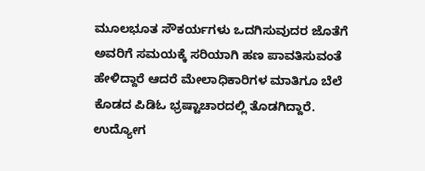ಮೂಲಭೂತ ಸೌಕರ್ಯಗಳು ಒದಗಿಸುವುದರ ಜೊತೆಗೆ ಅವರಿಗೆ ಸಮಯಕ್ಕೆ ಸರಿಯಾಗಿ ಹಣ ಪಾವತಿಸುವಂತೆ ಹೇಳಿದ್ದಾರೆ ಆದರೆ ಮೇಲಾಧಿಕಾರಿಗಳ ಮಾತಿಗೂ ಬೆಲೆ ಕೊಡದ ಪಿಡಿಓ ಭ್ರಷ್ಟಾಚಾರದಲ್ಲಿ ತೊಡಗಿದ್ದಾರೆ.
ಉದ್ಯೋಗ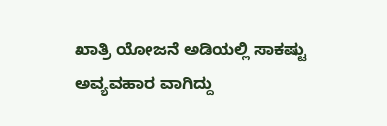ಖಾತ್ರಿ ಯೋಜನೆ ಅಡಿಯಲ್ಲಿ ಸಾಕಷ್ಟು ಅವ್ಯವಹಾರ ವಾಗಿದ್ದು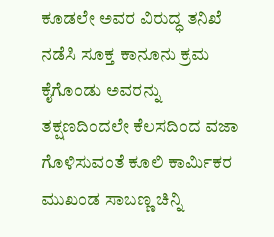ಕೂಡಲೇ ಅವರ ವಿರುದ್ಧ ತನಿಖೆ ನಡೆಸಿ ಸೂಕ್ತ ಕಾನೂನು ಕ್ರಮ ಕೈಗೊಂಡು ಅವರನ್ನು ತಕ್ಷಣದಿಂದಲೇ ಕೆಲಸದಿಂದ ವಜಾ ಗೊಳಿಸುವಂತೆ ಕೂಲಿ ಕಾರ್ಮಿಕರ ಮುಖಂಡ ಸಾಬಣ್ಣ ಚಿನ್ನಿ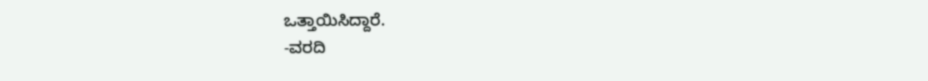ಒತ್ತಾಯಿಸಿದ್ದಾರೆ.
-ವರದಿ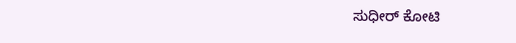ಸುಧೀರ್ ಕೋಟಿ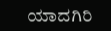ಯಾದಗಿರಿ